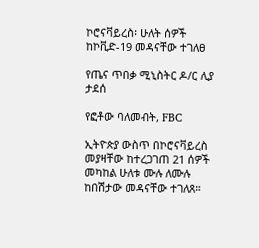ኮሮናቫይረስ፡ ሁለት ሰዎች ከኮቪድ-19 መዳናቸው ተገለፀ

የጤና ጥበቃ ሚኒስትር ዶ/ር ሊያ ታደሰ

የፎቶው ባለመብት, FBC

ኢትዮጵያ ውስጥ በኮሮናቫይረስ መያዛቸው ከተረጋገጠ 21 ሰዎች መካከል ሁለቱ ሙሉ ለሙሉ ከበሽታው መዳናቸው ተገለጸ።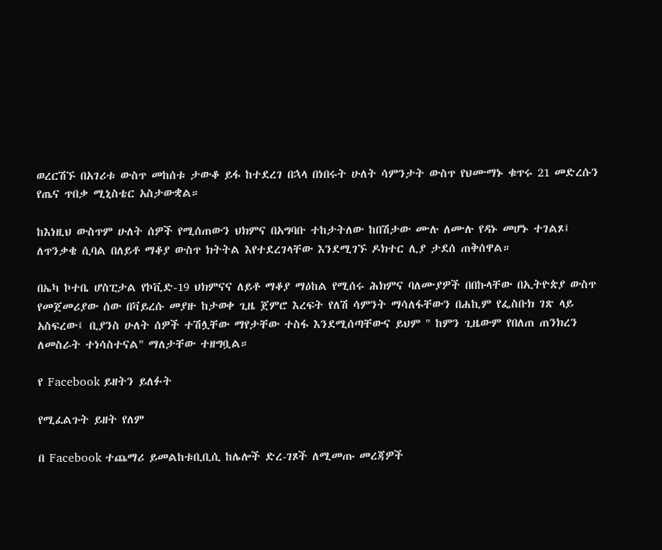ወረርሽኙ በአገሪቱ ውስጥ መከሰቱ ታውቆ ይፋ ከተደረገ በኋላ በነበሩት ሁለት ሳምንታት ውስጥ የህሙማኑ ቁጥሩ 21 መድረሱን የጤና ጥበቃ ሚኒስቴር አስታውቋል።

ከእነዚህ ውስጥም ሁለት ሰዎች የሚሰጠውን ህክምና በአግባቡ ተከታትለው ከበሽታው ሙሉ ለሙሉ የዳኑ መሆኑ ተገልጾ፤ ለጥንቃቄ ሲባል በለይቶ ማቆያ ውስጥ ክትትል እየተደረገላቸው እንደሚገኙ ዶክተር ሊያ ታደሰ ጠቅሰዋል።

በኤካ ኮተቤ ሆስፒታል የኮቪድ-19 ህክምናና ለይቶ ማቆያ ማዕከል የሚሰሩ ሕክምና ባለሙያዎች በበኩላቸው በኢትዮጵያ ውስጥ የመጀመሪያው ሰው በቫይረሱ መያዙ ከታወቀ ጊዜ ጀምሮ እረፍት የለሽ ሳምንት ማሳለፋቸውን በሐኪም የፌስቡክ ገጽ ላይ አስፍረው፤ ቢያንስ ሁለት ሰዎች ተሽሏቸው ማየታቸው ተስፋ እንደሚሰጣቸውና ይህም " ከምን ጊዜውም የበለጠ ጠንክረን ለመስራት ተነሳስተናል" ማለታቸው ተዘግቧል።

የ Facebook ይዘትን ይለፉት

የሚፈልጉት ይዘት የለም

በ Facebook ተጨማሪ ይመልከቱቢቢሲ ከሌሎች ድረ-ገጾች ለሚመጡ መረጃዎች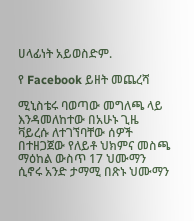ሀላፊነት አይወስድም.

የ Facebook ይዘት መጨረሻ

ሚኒስቴሩ ባወጣው መግለጫ ላይ እንዳመለከተው በአሁኑ ጊዜ ቫይረሱ ለተገኘባቸው ሰዎች በተዘጋጀው የለይቶ ህክምና መስጫ ማዕከል ውስጥ 17 ህሙማን ሲኖሩ አንድ ታማሚ በጽኑ ህሙማን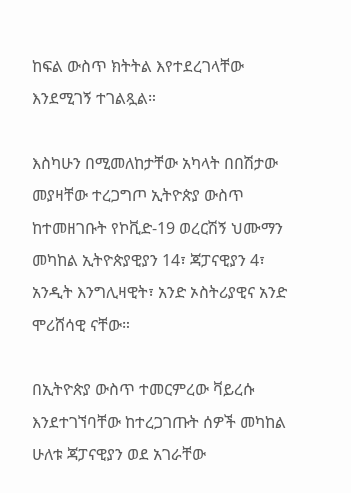ከፍል ውስጥ ክትትል እየተደረገላቸው እንደሚገኝ ተገልጿል።

እስካሁን በሚመለከታቸው አካላት በበሽታው መያዛቸው ተረጋግጦ ኢትዮጵያ ውስጥ ከተመዘገቡት የኮቪድ-19 ወረርሽኝ ህሙማን መካከል ኢትዮጵያዊያን 14፣ ጃፓናዊያን 4፣ አንዲት እንግሊዛዊት፣ አንድ ኦስትሪያዊና አንድ ሞሪሸሳዊ ናቸው።

በኢትዮጵያ ውስጥ ተመርምረው ቫይረሱ እንደተገኘባቸው ከተረጋገጡት ሰዎች መካከል ሁለቱ ጃፓናዊያን ወደ አገራቸው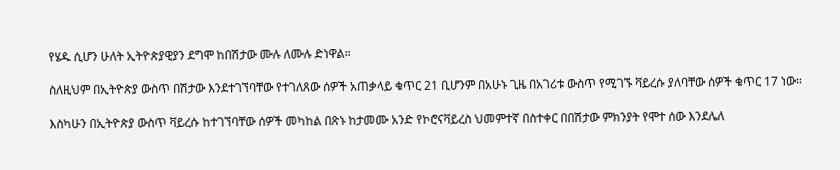የሄዱ ሲሆን ሁለት ኢትዮጵያዊያን ደግሞ ከበሽታው ሙሉ ለሙሉ ድነዋል።

ስለዚህም በኢትዮጵያ ውስጥ በሽታው እንደተገኘባቸው የተገለጸው ሰዎች አጠቃላይ ቁጥር 21 ቢሆንም በአሁኑ ጊዜ በአገሪቱ ውስጥ የሚገኙ ቫይረሱ ያለባቸው ሰዎች ቁጥር 17 ነው።

እስካሁን በኢትዮጵያ ውስጥ ቫይረሱ ከተገኘባቸው ሰዎች መካከል በጽኑ ከታመሙ አንድ የኮሮናቫይረስ ህመምተኛ በስተቀር በበሽታው ምክንያት የሞተ ሰው እንደሌለ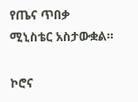የጤና ጥበቃ ሚኒስቴር አስታውቋል።

ኮሮና